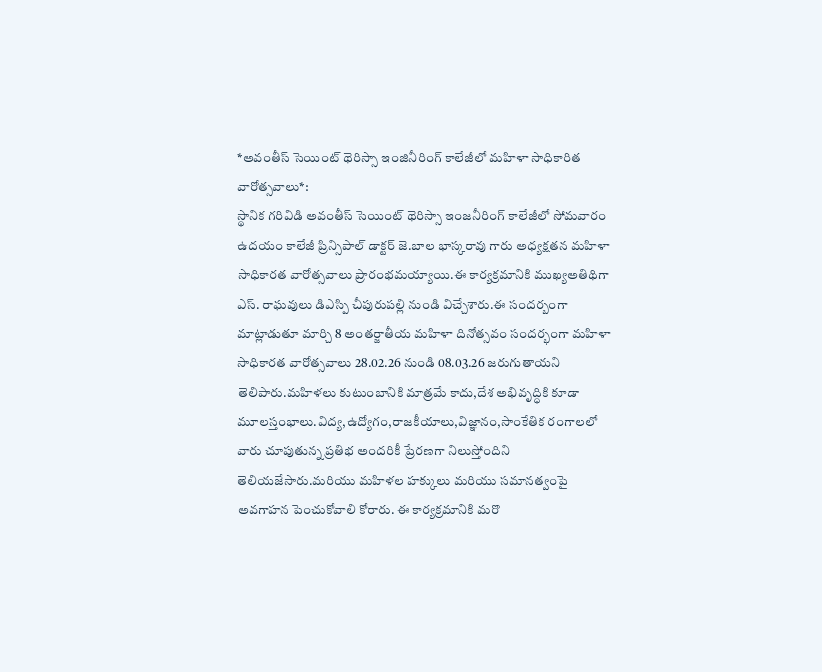*అవంతీస్ సెయింట్ థెరిస్సా ఇంజినీరింగ్ కాలేజీలో మహిళా సాధికారిత వారోత్సవాలు*:
స్థానిక గరివిడి అవంతీస్ సెయింట్ థెరిస్సా ఇంజనీరింగ్ కాలేజీలో సోమవారం ఉదయం కాలేజీ ప్రిన్సిపాల్ డాక్టర్ జె.బాల భాస్కరావు గారు అధ్యక్షతన మహిళా సాధికారత వారోత్సవాలు ప్రారంభమయ్యాయి.ఈ కార్యక్రమానికి ముఖ్యఅతిథిగా ఎస్. రాఘవులు డిఎస్పి చీపురుపల్లి నుండి విచ్చేశారు.ఈ సందర్బంగా మాట్లాడుతూ మార్చి 8 అంతర్జాతీయ మహిళా దినోత్సవం సందర్భంగా మహిళా సాధికారత వారోత్సవాలు 28.02.26 నుండి 08.03.26 జరుగుతాయని తెలిపారు.మహిళలు కుటుంబానికి మాత్రమే కాదు,దేశ అభివృద్ధికి కూడా మూలస్తంభాలు.విద్య,ఉద్యోగం,రాజకీయాలు,విజ్ఞానం,సాంకేతిక రంగాలలో వారు చూపుతున్న ప్రతిభ అందరికీ ప్రేరణగా నిలుస్తోందిని తెలియజేసారు.మరియు మహిళల హక్కులు మరియు సమానత్వంపై అవగాహన పెంచుకోవాలి కోరారు. ఈ కార్యక్రమానికి మరొ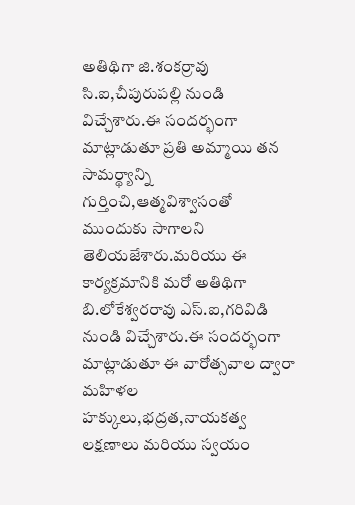అతిథిగా జి.శంకర్రావు సి.ఐ,చీపురుపల్లి నుండి విచ్చేశారు.ఈ సందర్భంగా మాట్లాడుతూ ప్రతి అమ్మాయి తన సామర్థ్యాన్ని గుర్తించి,ఆత్మవిశ్వాసంతో ముందుకు సాగాలని తెలియజేశారు.మరియు ఈ కార్యక్రమానికి మరో అతిథిగా బి.లోకేశ్వరరావు ఎస్.ఐ,గరివిడి నుండి విచ్చేశారు.ఈ సందర్భంగా మాట్లాడుతూ ఈ వారోత్సవాల ద్వారా మహిళల హక్కులు,భద్రత,నాయకత్వ లక్షణాలు మరియు స్వయం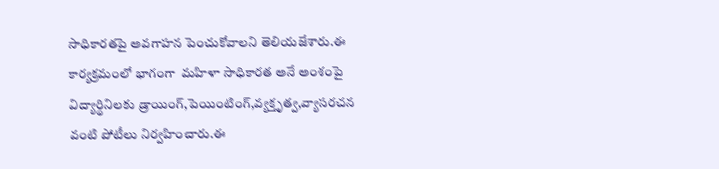సాధికారతపై అవగాహన పెంచుకోవాలని తెలియజేశారు.ఈ కార్యక్రమంలో భాగంగా  మహిళా సాధికారత అనే అంశంపై విద్యార్థినిలకు డ్రాయింగ్,పెయింటింగ్,వ్యక్తృత్వ,వ్యాసరచన వంటి పోటీలు నిర్వహించారు.ఈ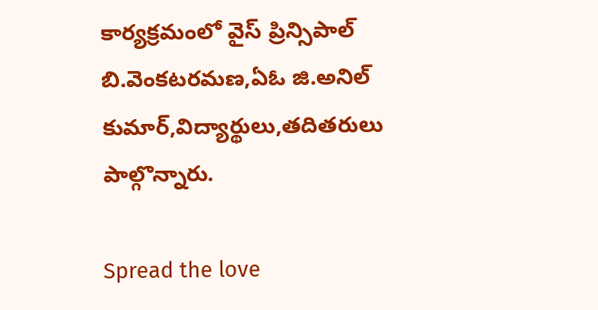కార్యక్రమంలో వైస్ ప్రిన్సిపాల్ బి.వెంకటరమణ,ఏఓ జి.అనిల్ కుమార్,విద్యార్థులు,తదితరులు పాల్గొన్నారు.

Spread the love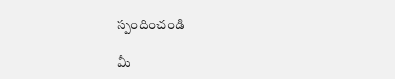స్పందించండి

మీ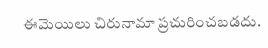ఈమెయిలు చిరునామా ప్రచురించబడదు.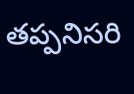తప్పనిసరి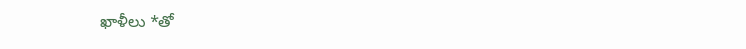ఖాళీలు *తో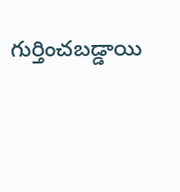గుర్తించబడ్డాయి